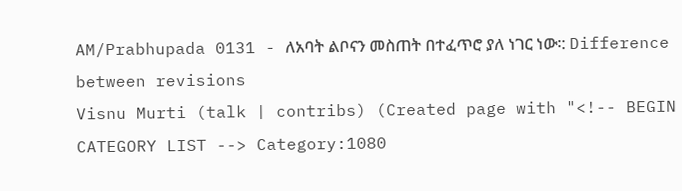AM/Prabhupada 0131 - ለአባት ልቦናን መስጠት በተፈጥሮ ያለ ነገር ነው፡: Difference between revisions
Visnu Murti (talk | contribs) (Created page with "<!-- BEGIN CATEGORY LIST --> Category:1080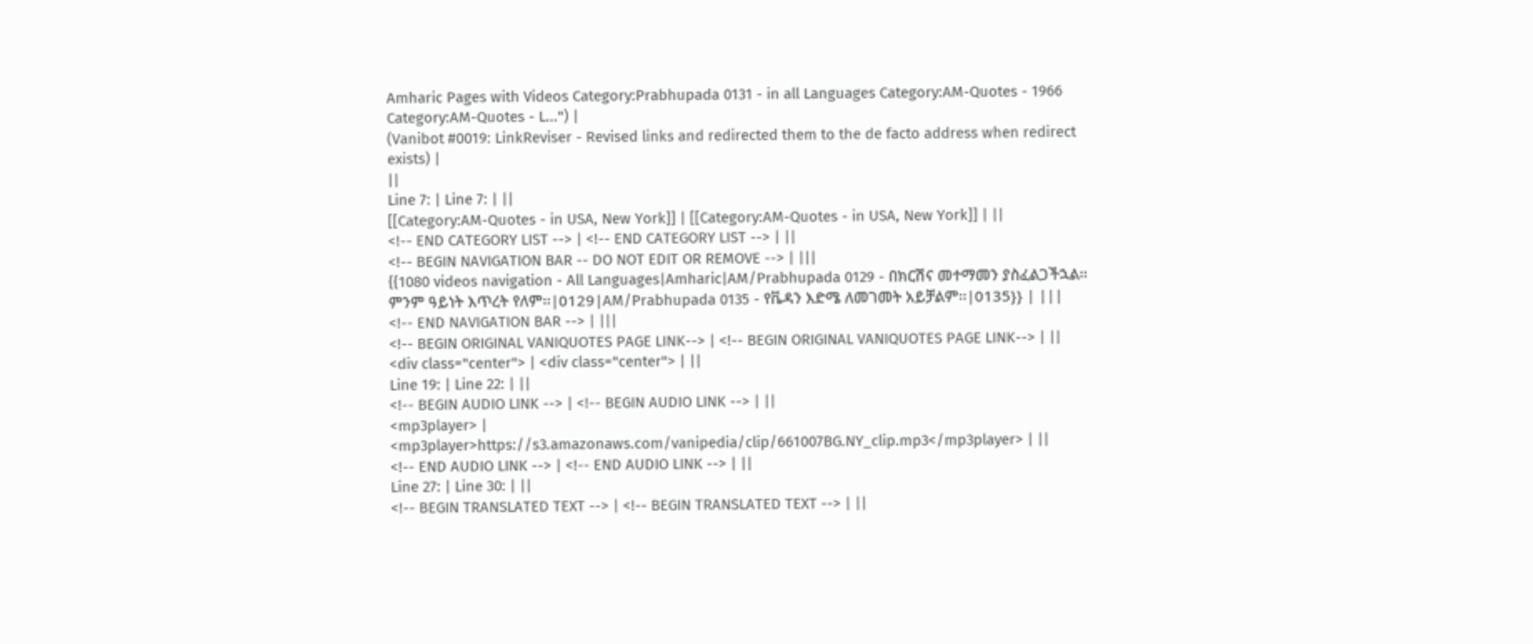Amharic Pages with Videos Category:Prabhupada 0131 - in all Languages Category:AM-Quotes - 1966 Category:AM-Quotes - L...") |
(Vanibot #0019: LinkReviser - Revised links and redirected them to the de facto address when redirect exists) |
||
Line 7: | Line 7: | ||
[[Category:AM-Quotes - in USA, New York]] | [[Category:AM-Quotes - in USA, New York]] | ||
<!-- END CATEGORY LIST --> | <!-- END CATEGORY LIST --> | ||
<!-- BEGIN NAVIGATION BAR -- DO NOT EDIT OR REMOVE --> | |||
{{1080 videos navigation - All Languages|Amharic|AM/Prabhupada 0129 - በክርሽና መተማመን ያስፈልጋችኋል፡፡ ምንም ዓይነት እጥረት የለም፡፡|0129|AM/Prabhupada 0135 - የቬዳን እድሜ ለመገመት አይቻልም፡፡|0135}} | |||
<!-- END NAVIGATION BAR --> | |||
<!-- BEGIN ORIGINAL VANIQUOTES PAGE LINK--> | <!-- BEGIN ORIGINAL VANIQUOTES PAGE LINK--> | ||
<div class="center"> | <div class="center"> | ||
Line 19: | Line 22: | ||
<!-- BEGIN AUDIO LINK --> | <!-- BEGIN AUDIO LINK --> | ||
<mp3player> | <mp3player>https://s3.amazonaws.com/vanipedia/clip/661007BG.NY_clip.mp3</mp3player> | ||
<!-- END AUDIO LINK --> | <!-- END AUDIO LINK --> | ||
Line 27: | Line 30: | ||
<!-- BEGIN TRANSLATED TEXT --> | <!-- BEGIN TRANSLATED TEXT --> | ||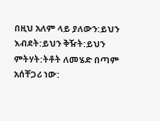በዚህ አለም ላይ ያለውን:ይህን እብደት:ይህን ቅዥት:ይህን ምትሃት:ትቶት ለመሄድ በጣም አሰቸጋሪ ነው: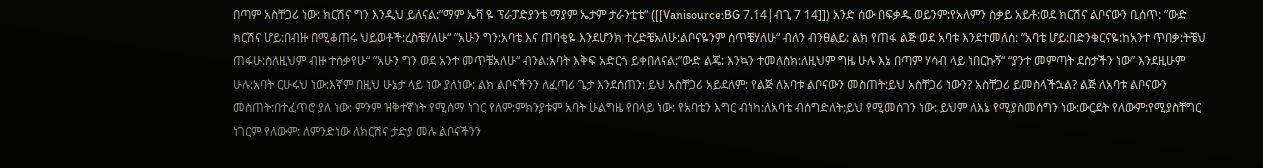በጣም አስቸጋሪ ነው: ክርሽና ግን እንዲህ ይለናል:”ማም ኤቫ ዬ ፕራፓድያንቴ ማያም ኤታም ታራንቲቴ“ ([[Vanisource:BG 7.14|ብጊ 7 14]]) አንድ ሰው በፍቃዱ ወይንም:የአለምን ስቃይ አይቶ:ወደ ክርሽና ልቦናውን ቢሰጥ: ”ውድ ክርሽና ሆይ:በብዙ በሚቆጠሩ ህይወቶች:ረስቼሃለሁ“ ”አሁን ግን:አባቴ እና ጠባቂዬ እንደሆንክ ተረድቼአለሁ:ልቦናዬንም ሰጥቼሃለሁ“ ብለን ብንፀልይ: ልክ የጠፋ ልጅ ወደ አባቱ እንደተመለሰ: ”አባቴ ሆይ:በድንቁርናዬ:ከአንተ ጥበቃ:ትቼህ ጠፋሁ:ስለዚህም ብዙ ተሰቃየሁ“ ”አሁን ግን ወደ አንተ መጥቼአለሁ“ ብንል:አባት እቅፍ አድርጎ ይቀበለናል:”ውድ ልጄ: እንኳን ተመለስክ:ለዚህም ግዜ ሁሉ እኔ በጣም ሃሳብ ላይ ነበርኩኝ“ “ያንተ መምጣት ደስታችን ነው” እንደዚሁም ሁሉ:አባት ርሁሩህ ነው:እኛም በዚህ ሁኔታ ላይ ነው ያለነው: ልክ ልቦናችንን ለፈጣሪ ጌታ እንደሰጠን: ይህ አስቸጋሪ አይደለም: የልጅ ለአባቱ ልቦናውን መስጠት:ይህ አስቸጋሪ ነውን? አስቸጋሪ ይመስላችኋል? ልጅ ለአባቱ ልቦናውን መስጠት:በተፈጥሮ ያለ ነው: ምንም ዝቅተኛነት የሚሰማ ነገር የለም:ምክንያቱም አባት ሁልግዜ የበላይ ነው: የአባቴን እግር ብነካ:ለአባቴ ብሰግድለት:ይህ የሚመሰገን ነው: ይህም ለእኔ የሚያስመሰግን ነው:ውርደት የለውም:የሚያስቸግር ነገርም የለውም: ለምንድነው ለክርሽና ታድያ መሉ ልቦናችንን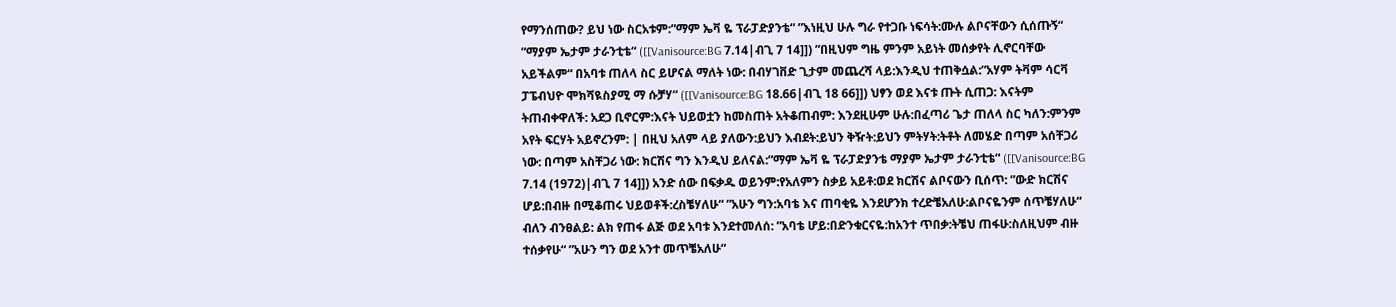የማንሰጠው? ይህ ነው ስርአቱም:”ማም ኤቫ ዬ ፕራፓድያንቴ“ ”እነዚህ ሁሉ ግራ የተጋቡ ነፍሳት:ሙሉ ልቦናቸውን ሲሰጡኝ“ ”ማያም ኤታም ታራንቲቴ“ ([[Vanisource:BG 7.14|ብጊ 7 14]]) ”በዚህም ግዜ ምንም አይነት መሰቃየት ሊኖርባቸው አይችልም“ በአባቱ ጠለላ ስር ይሆናል ማለት ነው: በብሃገቨድ ጊታም መጨረሻ ላይ:እንዲህ ተጠቅሷል:”አሃም ትቫም ሳርቫ ፓፔብህዮ ሞክሻዪስያሚ ማ ሱቻሃ“ ([[Vanisource:BG 18.66|ብጊ 18 66]]) ህፃን ወደ እናቱ ጡት ሲጠጋ: እናትም ትጠብቀዋለች: አደጋ ቢኖርም:እናት ህይወቷን ከመስጠት አትቆጠብም: እንደዚሁም ሁሉ:በፈጣሪ ጌታ ጠለላ ስር ካለን:ምንም አየት ፍርሃት አይኖረንም: | በዚህ አለም ላይ ያለውን:ይህን እብደት:ይህን ቅዥት:ይህን ምትሃት:ትቶት ለመሄድ በጣም አሰቸጋሪ ነው: በጣም አስቸጋሪ ነው: ክርሽና ግን እንዲህ ይለናል:”ማም ኤቫ ዬ ፕራፓድያንቴ ማያም ኤታም ታራንቲቴ“ ([[Vanisource:BG 7.14 (1972)|ብጊ 7 14]]) አንድ ሰው በፍቃዱ ወይንም:የአለምን ስቃይ አይቶ:ወደ ክርሽና ልቦናውን ቢሰጥ: ”ውድ ክርሽና ሆይ:በብዙ በሚቆጠሩ ህይወቶች:ረስቼሃለሁ“ ”አሁን ግን:አባቴ እና ጠባቂዬ እንደሆንክ ተረድቼአለሁ:ልቦናዬንም ሰጥቼሃለሁ“ ብለን ብንፀልይ: ልክ የጠፋ ልጅ ወደ አባቱ እንደተመለሰ: ”አባቴ ሆይ:በድንቁርናዬ:ከአንተ ጥበቃ:ትቼህ ጠፋሁ:ስለዚህም ብዙ ተሰቃየሁ“ ”አሁን ግን ወደ አንተ መጥቼአለሁ“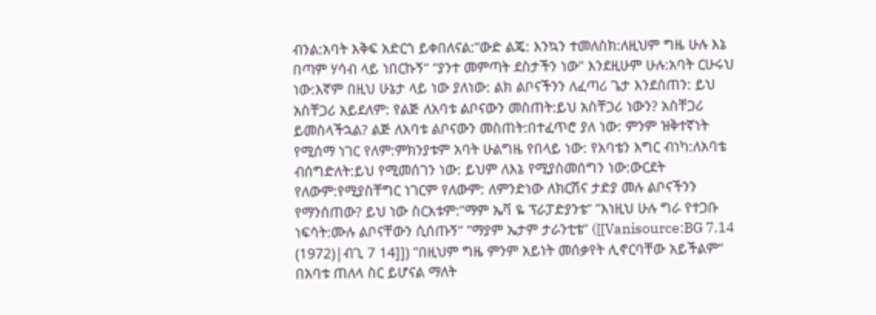ብንል:አባት እቅፍ አድርጎ ይቀበለናል:”ውድ ልጄ: እንኳን ተመለስክ:ለዚህም ግዜ ሁሉ እኔ በጣም ሃሳብ ላይ ነበርኩኝ“ “ያንተ መምጣት ደስታችን ነው” እንደዚሁም ሁሉ:አባት ርሁሩህ ነው:እኛም በዚህ ሁኔታ ላይ ነው ያለነው: ልክ ልቦናችንን ለፈጣሪ ጌታ እንደሰጠን: ይህ አስቸጋሪ አይደለም: የልጅ ለአባቱ ልቦናውን መስጠት:ይህ አስቸጋሪ ነውን? አስቸጋሪ ይመስላችኋል? ልጅ ለአባቱ ልቦናውን መስጠት:በተፈጥሮ ያለ ነው: ምንም ዝቅተኛነት የሚሰማ ነገር የለም:ምክንያቱም አባት ሁልግዜ የበላይ ነው: የአባቴን እግር ብነካ:ለአባቴ ብሰግድለት:ይህ የሚመሰገን ነው: ይህም ለእኔ የሚያስመሰግን ነው:ውርደት የለውም:የሚያስቸግር ነገርም የለውም: ለምንድነው ለክርሽና ታድያ መሉ ልቦናችንን የማንሰጠው? ይህ ነው ስርአቱም:”ማም ኤቫ ዬ ፕራፓድያንቴ“ ”እነዚህ ሁሉ ግራ የተጋቡ ነፍሳት:ሙሉ ልቦናቸውን ሲሰጡኝ“ ”ማያም ኤታም ታራንቲቴ“ ([[Vanisource:BG 7.14 (1972)|ብጊ 7 14]]) ”በዚህም ግዜ ምንም አይነት መሰቃየት ሊኖርባቸው አይችልም“ በአባቱ ጠለላ ስር ይሆናል ማለት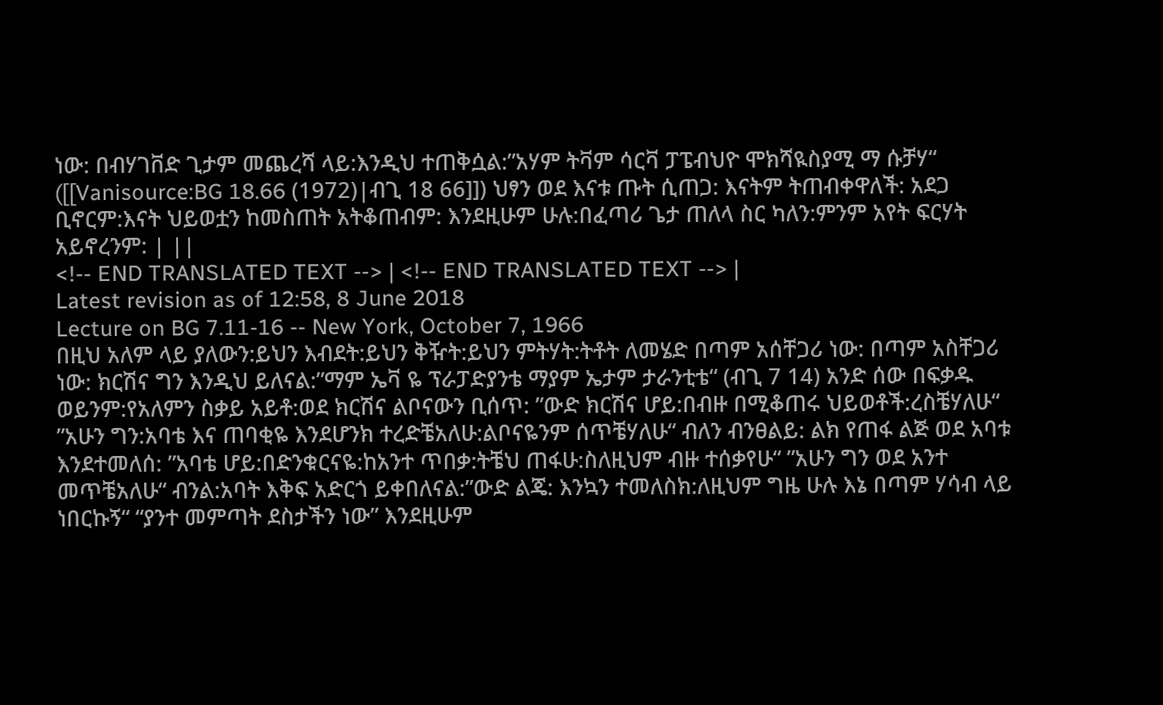ነው: በብሃገቨድ ጊታም መጨረሻ ላይ:እንዲህ ተጠቅሷል:”አሃም ትቫም ሳርቫ ፓፔብህዮ ሞክሻዪስያሚ ማ ሱቻሃ“ ([[Vanisource:BG 18.66 (1972)|ብጊ 18 66]]) ህፃን ወደ እናቱ ጡት ሲጠጋ: እናትም ትጠብቀዋለች: አደጋ ቢኖርም:እናት ህይወቷን ከመስጠት አትቆጠብም: እንደዚሁም ሁሉ:በፈጣሪ ጌታ ጠለላ ስር ካለን:ምንም አየት ፍርሃት አይኖረንም: | ||
<!-- END TRANSLATED TEXT --> | <!-- END TRANSLATED TEXT --> |
Latest revision as of 12:58, 8 June 2018
Lecture on BG 7.11-16 -- New York, October 7, 1966
በዚህ አለም ላይ ያለውን:ይህን እብደት:ይህን ቅዥት:ይህን ምትሃት:ትቶት ለመሄድ በጣም አሰቸጋሪ ነው: በጣም አስቸጋሪ ነው: ክርሽና ግን እንዲህ ይለናል:”ማም ኤቫ ዬ ፕራፓድያንቴ ማያም ኤታም ታራንቲቴ“ (ብጊ 7 14) አንድ ሰው በፍቃዱ ወይንም:የአለምን ስቃይ አይቶ:ወደ ክርሽና ልቦናውን ቢሰጥ: ”ውድ ክርሽና ሆይ:በብዙ በሚቆጠሩ ህይወቶች:ረስቼሃለሁ“ ”አሁን ግን:አባቴ እና ጠባቂዬ እንደሆንክ ተረድቼአለሁ:ልቦናዬንም ሰጥቼሃለሁ“ ብለን ብንፀልይ: ልክ የጠፋ ልጅ ወደ አባቱ እንደተመለሰ: ”አባቴ ሆይ:በድንቁርናዬ:ከአንተ ጥበቃ:ትቼህ ጠፋሁ:ስለዚህም ብዙ ተሰቃየሁ“ ”አሁን ግን ወደ አንተ መጥቼአለሁ“ ብንል:አባት እቅፍ አድርጎ ይቀበለናል:”ውድ ልጄ: እንኳን ተመለስክ:ለዚህም ግዜ ሁሉ እኔ በጣም ሃሳብ ላይ ነበርኩኝ“ “ያንተ መምጣት ደስታችን ነው” እንደዚሁም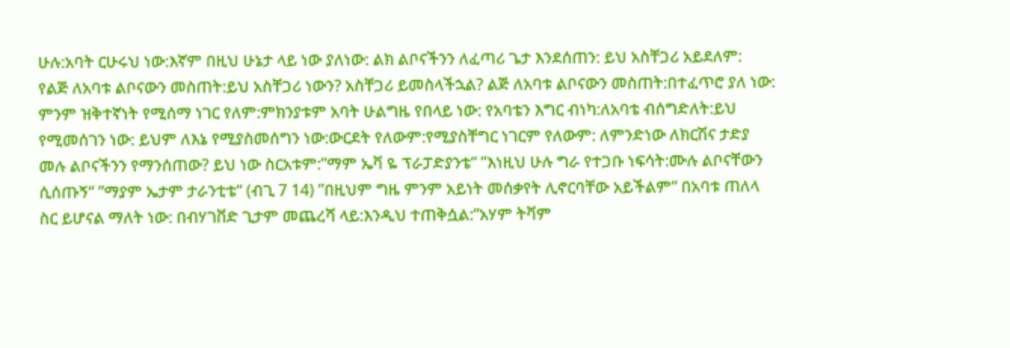ሁሉ:አባት ርሁሩህ ነው:እኛም በዚህ ሁኔታ ላይ ነው ያለነው: ልክ ልቦናችንን ለፈጣሪ ጌታ እንደሰጠን: ይህ አስቸጋሪ አይደለም: የልጅ ለአባቱ ልቦናውን መስጠት:ይህ አስቸጋሪ ነውን? አስቸጋሪ ይመስላችኋል? ልጅ ለአባቱ ልቦናውን መስጠት:በተፈጥሮ ያለ ነው: ምንም ዝቅተኛነት የሚሰማ ነገር የለም:ምክንያቱም አባት ሁልግዜ የበላይ ነው: የአባቴን እግር ብነካ:ለአባቴ ብሰግድለት:ይህ የሚመሰገን ነው: ይህም ለእኔ የሚያስመሰግን ነው:ውርደት የለውም:የሚያስቸግር ነገርም የለውም: ለምንድነው ለክርሽና ታድያ መሉ ልቦናችንን የማንሰጠው? ይህ ነው ስርአቱም:”ማም ኤቫ ዬ ፕራፓድያንቴ“ ”እነዚህ ሁሉ ግራ የተጋቡ ነፍሳት:ሙሉ ልቦናቸውን ሲሰጡኝ“ ”ማያም ኤታም ታራንቲቴ“ (ብጊ 7 14) ”በዚህም ግዜ ምንም አይነት መሰቃየት ሊኖርባቸው አይችልም“ በአባቱ ጠለላ ስር ይሆናል ማለት ነው: በብሃገቨድ ጊታም መጨረሻ ላይ:እንዲህ ተጠቅሷል:”አሃም ትቫም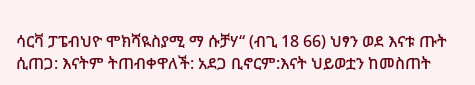ሳርቫ ፓፔብህዮ ሞክሻዪስያሚ ማ ሱቻሃ“ (ብጊ 18 66) ህፃን ወደ እናቱ ጡት ሲጠጋ: እናትም ትጠብቀዋለች: አደጋ ቢኖርም:እናት ህይወቷን ከመስጠት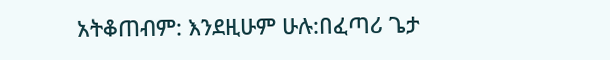አትቆጠብም: እንደዚሁም ሁሉ:በፈጣሪ ጌታ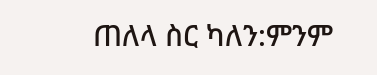ጠለላ ስር ካለን:ምንም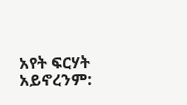አየት ፍርሃት አይኖረንም: